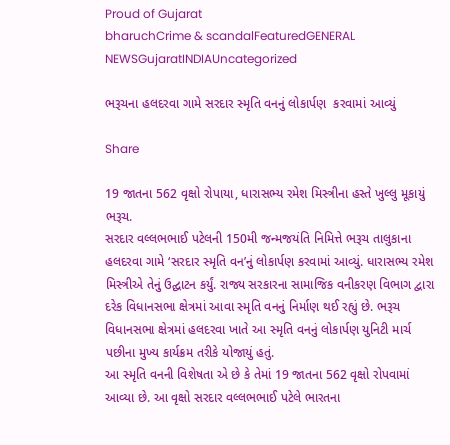Proud of Gujarat
bharuchCrime & scandalFeaturedGENERAL NEWSGujaratINDIAUncategorized

ભરૂચના હલદરવા ગામે સરદાર સ્મૃતિ વનનું લોકાર્પણ  કરવામાં આવ્યું

Share

19 જાતના 562 વૃક્ષો રોપાયા, ધારાસભ્ય રમેશ મિસ્ત્રીના હસ્તે ખુલ્લુ મૂકાયું
ભરૂચ.
સરદાર વલ્લભભાઈ પટેલની 150મી જન્મજયંતિ નિમિત્તે ભરૂચ તાલુકાના હલદરવા ગામે ‘સરદાર સ્મૃતિ વન’નું લોકાર્પણ કરવામાં આવ્યું. ધારાસભ્ય રમેશ મિસ્ત્રીએ તેનું ઉદ્ઘાટન કર્યું. રાજ્ય સરકારના સામાજિક વનીકરણ વિભાગ દ્વારા દરેક વિધાનસભા ક્ષેત્રમાં આવા સ્મૃતિ વનનું નિર્માણ થઈ રહ્યું છે. ભરૂચ વિધાનસભા ક્ષેત્રમાં હલદરવા ખાતે આ સ્મૃતિ વનનું લોકાર્પણ યુનિટી માર્ચ પછીના મુખ્ય કાર્યક્રમ તરીકે યોજાયું હતું.
આ સ્મૃતિ વનની વિશેષતા એ છે કે તેમાં 19 જાતના 562 વૃક્ષો રોપવામાં આવ્યા છે. આ વૃક્ષો સરદાર વલ્લભભાઈ પટેલે ભારતના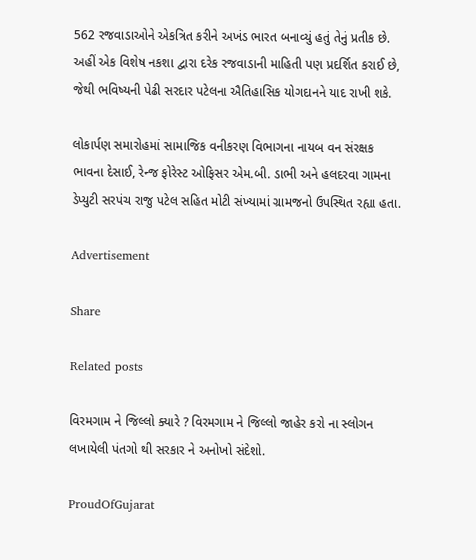562 રજવાડાઓને એકત્રિત કરીને અખંડ ભારત બનાવ્યું હતું તેનું પ્રતીક છે. અહીં એક વિશેષ નકશા દ્વારા દરેક રજવાડાની માહિતી પણ પ્રદર્શિત કરાઈ છે, જેથી ભવિષ્યની પેઢી સરદાર પટેલના ઐતિહાસિક યોગદાનને યાદ રાખી શકે.

લોકાર્પણ સમારોહમાં સામાજિક વનીકરણ વિભાગના નાયબ વન સંરક્ષક ભાવના દેસાઈ, રેન્જ ફોરેસ્ટ ઓફિસર એમ.બી. ડાભી અને હલદરવા ગામના ડેપ્યુટી સરપંચ રાજુ પટેલ સહિત મોટી સંખ્યામાં ગ્રામજનો ઉપસ્થિત રહ્યા હતા.

Advertisement

Share

Related posts

વિરમગામ ને જિલ્લો ક્યારે ? વિરમગામ ને જિલ્લો જાહેર કરો ના સ્લોગન લખાયેલી પંતગો થી સરકાર ને અનોખો સંદેશો.

ProudOfGujarat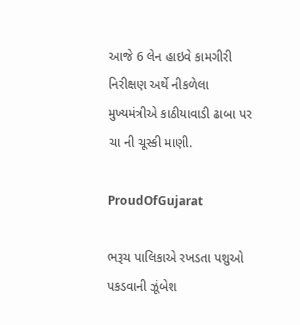આજે 6 લેન હાઇવે કામગીરી નિરીક્ષણ અર્થે નીકળેલા મુખ્યમંત્રીએ કાઠીયાવાડી ઢાબા પર ચા ની ચૂસ્કી માણી.

ProudOfGujarat

ભરૂચ પાલિકાએ રખડતા પશુઓ પકડવાની ઝૂંબેશ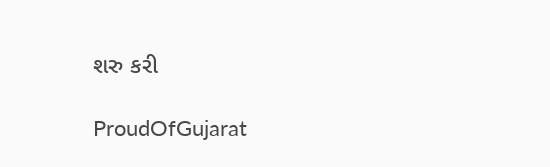શરુ કરી

ProudOfGujarat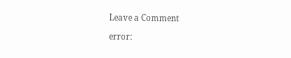Leave a Comment

error: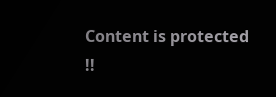Content is protected !!